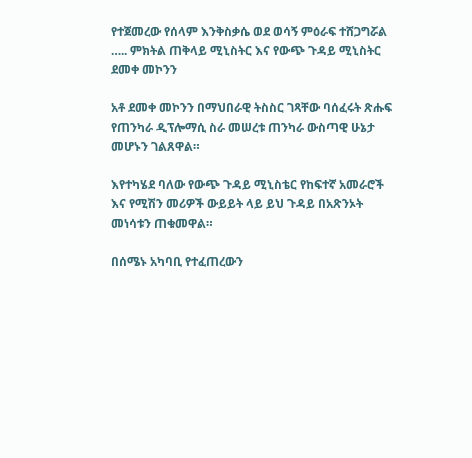የተጀመረው የሰላም እንቅስቃሴ ወደ ወሳኝ ምዕራፍ ተሸጋግሯል ….. ምክትል ጠቅላይ ሚኒስትር እና የውጭ ጉዳይ ሚኒስትር ደመቀ መኮንን

አቶ ደመቀ መኮንን በማህበራዊ ትስስር ገጻቸው ባሰፈሩት ጽሑፍ የጠንካራ ዲፕሎማሲ ስራ መሠረቱ ጠንካራ ውስጣዊ ሁኔታ መሆኑን ገልጸዋል።

እየተካሄደ ባለው የውጭ ጉዳይ ሚኒስቴር የከፍተኛ አመራሮች እና የሚሽን መሪዎች ውይይት ላይ ይህ ጉዳይ በአጽንኦት መነሳቱን ጠቁመዋል።

በሰሜኑ አካባቢ የተፈጠረውን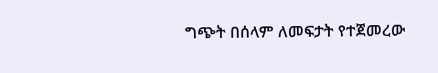ግጭት በሰላም ለመፍታት የተጀመረው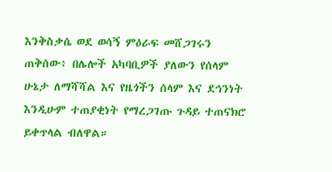እንቅስቃሴ ወደ ወሳኝ ምዕራፍ መሸጋገሩን ጠቅሰው፥ በሌሎች አካባቢዎች ያለውን የሰላም ሁኔታ ለማሻሻል እና የዜጎችን ሰላም እና ደኅንነት እንዲሁም ተጠያቂነት የማረጋገጡ ጉዳይ ተጠናክሮ ይቀጥላል ብለዋል።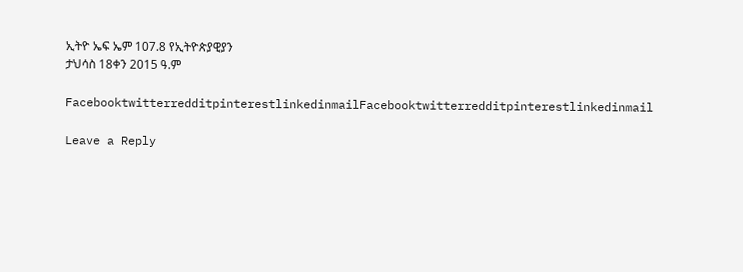ኢትዮ ኤፍ ኤም 107.8 የኢትዮጵያዊያን
ታህሳስ 18ቀን 2015 ዓ.ም

FacebooktwitterredditpinterestlinkedinmailFacebooktwitterredditpinterestlinkedinmail

Leave a Reply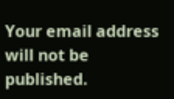Your email address will not be published.